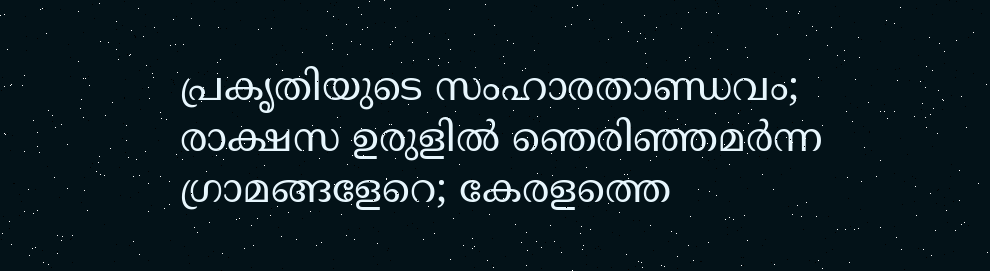പ്രകൃതിയുടെ സംഹാരതാണ്ഡവം; രാക്ഷസ ഉരുളിൽ ഞെരിഞ്ഞമർന്ന ഗ്രാമങ്ങളേറെ; കേരളത്തെ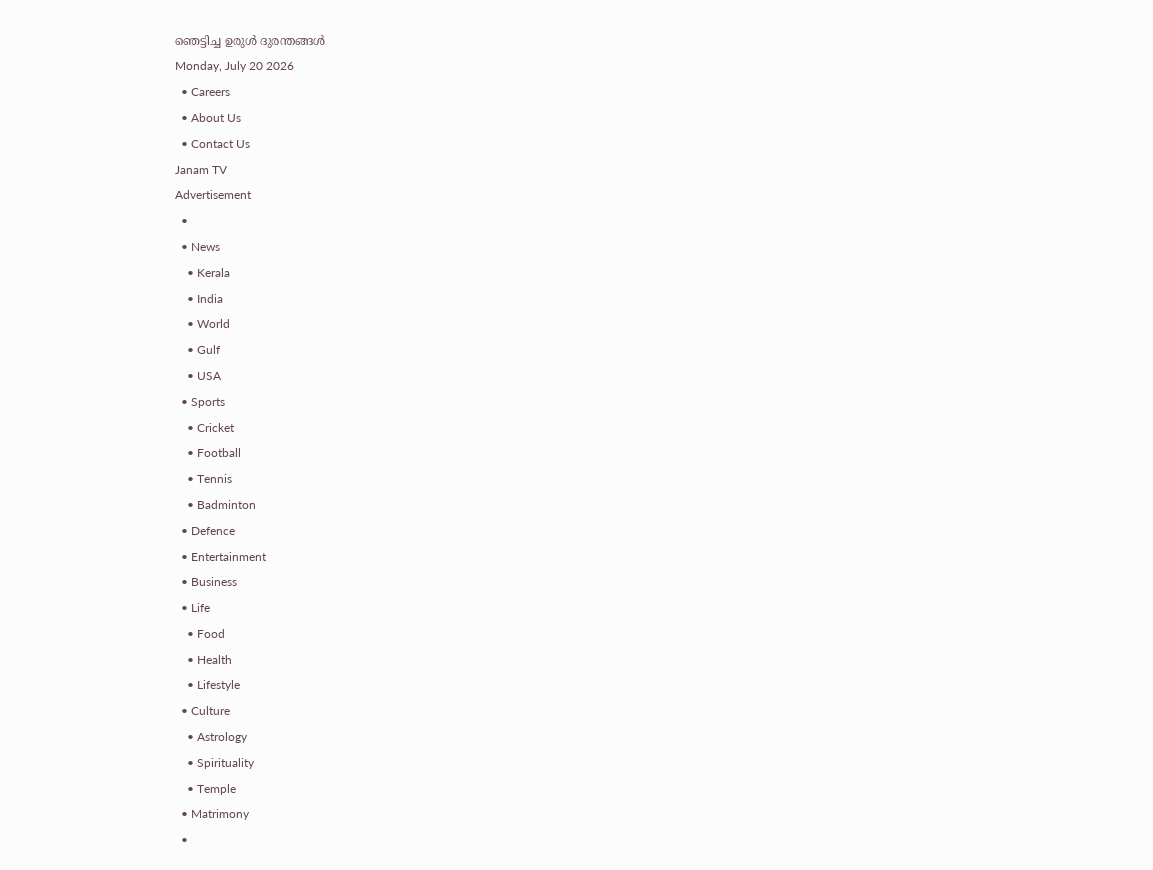ഞെട്ടിച്ച ഉരുൾ ദുരന്തങ്ങൾ
Monday, July 20 2026
  • Careers
  • About Us
  • Contact Us
Janam TV
Advertisement
  •
  • News
    • Kerala
    • India
    • World
    • Gulf
    • USA
  • Sports
    • Cricket
    • Football
    • Tennis
    • Badminton
  • Defence
  • Entertainment
  • Business
  • Life
    • Food
    • Health
    • Lifestyle
  • Culture
    • Astrology
    • Spirituality
    • Temple
  • Matrimony
  •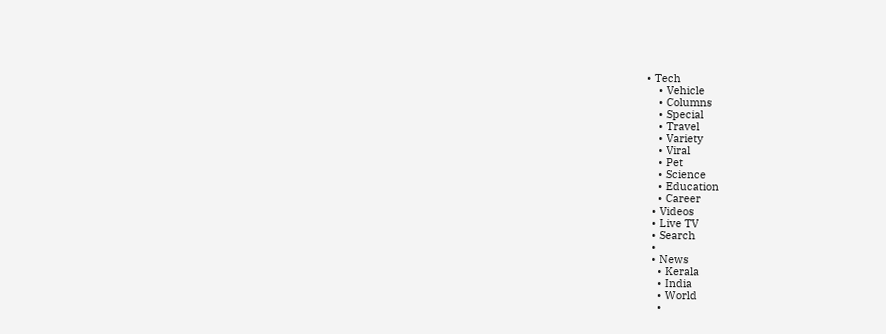• Tech
    • Vehicle
    • Columns
    • Special
    • Travel
    • Variety
    • Viral
    • Pet
    • Science
    • Education
    • Career
  • Videos
  • Live TV
  • Search
  •
  • News
    • Kerala
    • India
    • World
    •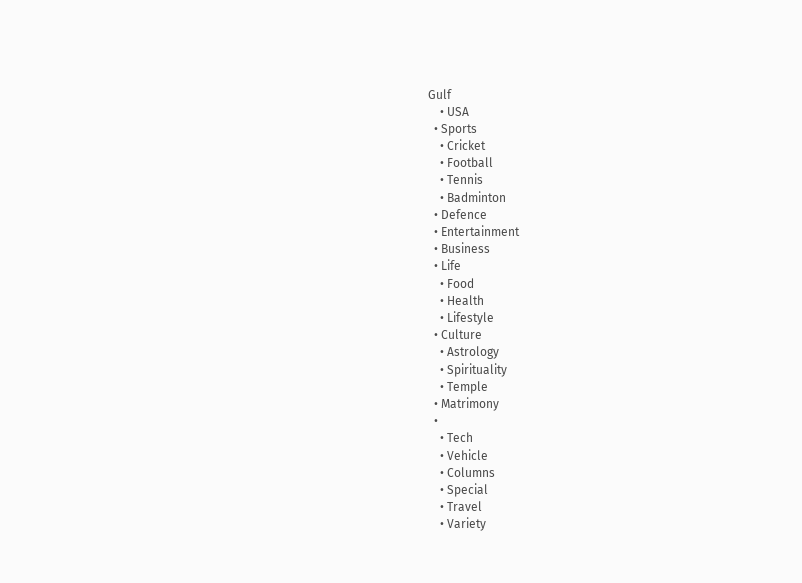Gulf
    • USA
  • Sports
    • Cricket
    • Football
    • Tennis
    • Badminton
  • Defence
  • Entertainment
  • Business
  • Life
    • Food
    • Health
    • Lifestyle
  • Culture
    • Astrology
    • Spirituality
    • Temple
  • Matrimony
  •
    • Tech
    • Vehicle
    • Columns
    • Special
    • Travel
    • Variety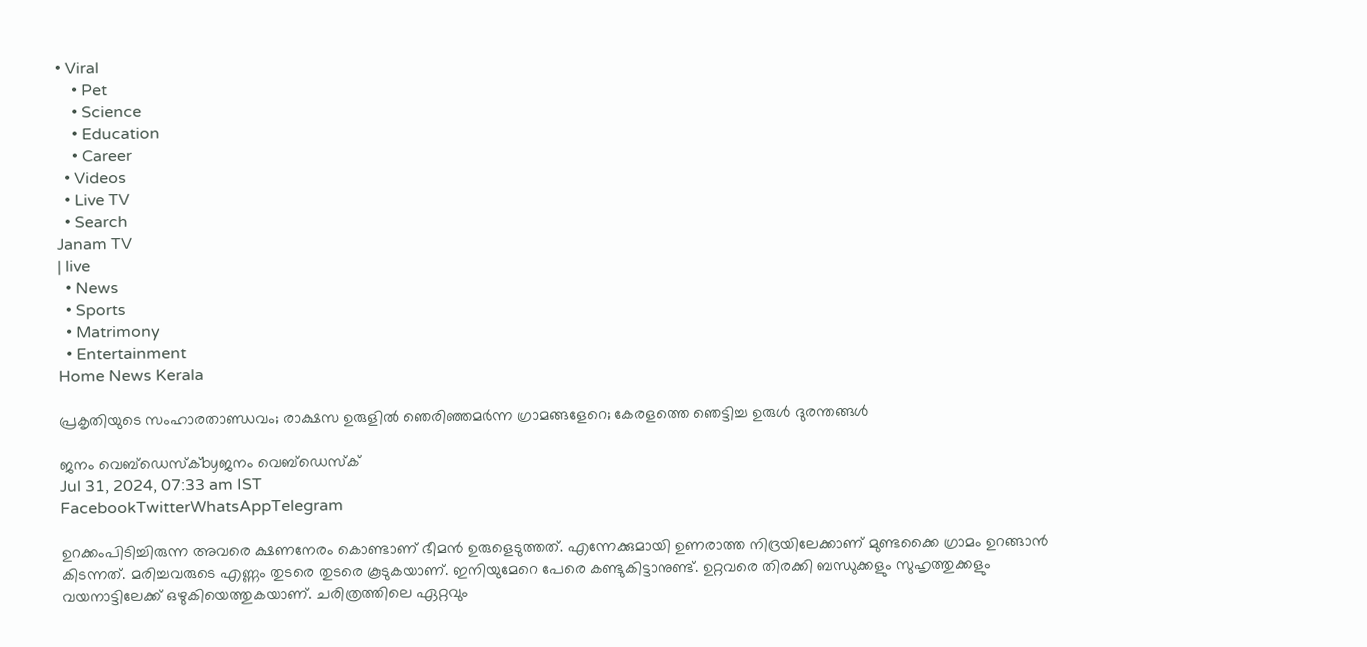• Viral
    • Pet
    • Science
    • Education
    • Career
  • Videos
  • Live TV
  • Search
Janam TV
| live
  • News
  • Sports
  • Matrimony
  • Entertainment
Home News Kerala

പ്രകൃതിയുടെ സംഹാരതാണ്ഡവം; രാക്ഷസ ഉരുളിൽ ഞെരിഞ്ഞമർന്ന ഗ്രാമങ്ങളേറെ; കേരളത്തെ ഞെട്ടിച്ച ഉരുൾ ദുരന്തങ്ങൾ

ജനം വെബ്‌ഡെസ്ക്byജനം വെബ്‌ഡെസ്ക്
Jul 31, 2024, 07:33 am IST
FacebookTwitterWhatsAppTelegram

ഉറക്കംപിടിച്ചിരുന്ന അവരെ ക്ഷണനേരം കൊണ്ടാണ് ഭീമൻ ഉരുളെടുത്തത്. എന്നേക്കുമായി ഉണരാത്ത നിദ്രയിലേക്കാണ് മുണ്ടക്കൈ ഗ്രാമം ഉറങ്ങാൻ കിടന്നത്. മരിച്ചവരുടെ എണ്ണം തുടരെ തുടരെ കൂടുകയാണ്. ഇനിയുമേറെ പേരെ കണ്ടുകിട്ടാനുണ്ട്. ഉറ്റവരെ തിരക്കി ബന്ധുക്കളും സുഹൃത്തുക്കളും വയനാട്ടിലേക്ക് ഒഴുകിയെത്തുകയാണ്. ചരിത്രത്തിലെ ഏറ്റവും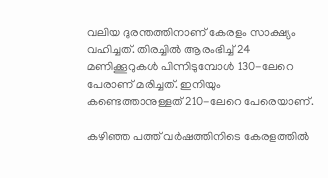വലിയ ദുരന്തത്തിനാണ് കേരളം സാക്ഷ്യം വഹിച്ചത്. തിരച്ചിൽ ആരംഭിച്ച് 24 മണിക്കൂറുകൾ പിന്നിടുമ്പോൾ 130-ലേറെ പേരാണ് മരിച്ചത്. ഇനിയും കണ്ടെത്താനുള്ളത് 210-ലേറെ പേരെയാണ്.

കഴിഞ്ഞ പത്ത് വർഷത്തിനിടെ കേരളത്തിൽ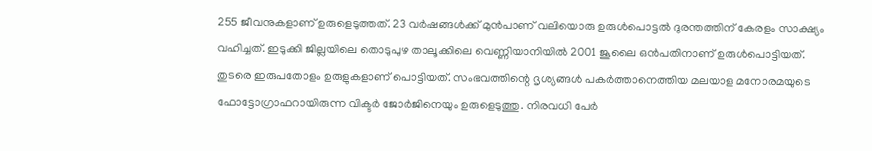255 ജീവനുകളാണ് ഉരുളെടുത്തത്. 23 വർഷങ്ങൾക്ക് മുൻപാണ് വലിയൊരു ഉരുൾപൊട്ടൽ ദുരന്തത്തിന് കേരളം സാക്ഷ്യം വഹിച്ചത്. ഇടുക്കി ജില്ലയിലെ തൊടുപുഴ താലൂക്കിലെ വെണ്ണിയാനിയിൽ 2001 ജൂലൈ ഒൻപതിനാണ് ഉരുൾപൊട്ടിയത്. തുടരെ ഇരുപതോളം ഉരുളുകളാണ് പൊട്ടിയത്. സംഭവത്തിന്റെ ദൃശ്യങ്ങൾ പകർത്താനെത്തിയ മലയാള മനോരമയുടെ ഫോട്ടോഗ്രാഫറായിരുന്ന വിക്ടർ ജോർജിനെയും ഉരുളെടുത്തു. നിരവധി പേർ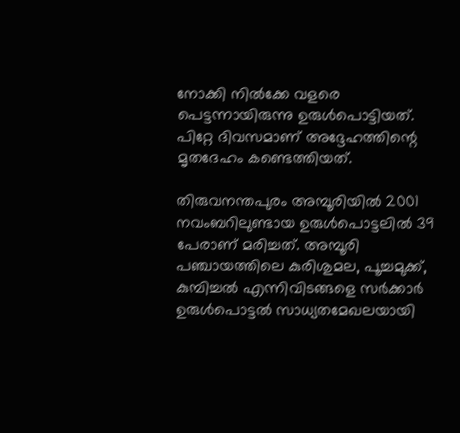നോക്കി നിൽക്കേ വളരെ പെട്ടന്നായിരുന്നു ഉരുൾപൊട്ടിയത്. പിറ്റേ ദിവസമാണ് അദ്ദേഹത്തിന്റെ മൃതദേഹം കണ്ടെത്തിയത്.

തിരുവനന്തപുരം അമ്പൂരിയിൽ 2001 നവംബറിലുണ്ടായ ഉരുൾപൊട്ടലിൽ 39 പേരാണ് മരിച്ചത്. അമ്പൂരി പഞ്ചായത്തിലെ കുരിശുമല, പൂച്ചമുക്ക്, കുമ്പിച്ചൽ എന്നിവിടങ്ങളെ സർക്കാർ ഉരുൾപൊട്ടൽ സാധ്യതമേഖലയായി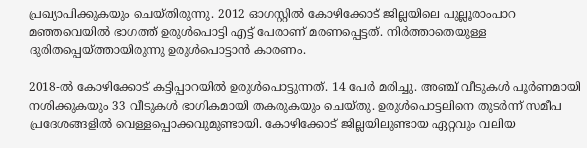പ്രഖ്യാപിക്കുകയും ചെയ്തിരുന്നു. 2012 ഓഗസ്റ്റിൽ കോഴിക്കോട് ജില്ലയിലെ പുല്ലൂരാംപാറ മഞ്ഞവെയിൽ ഭാഗത്ത് ഉരുൾപൊട്ടി എട്ട് പേരാണ് മരണപ്പെട്ടത്. നിർത്താതെയുള്ള ദുരിതപ്പെയ്‌ത്തായിരുന്നു ഉരുൾപൊട്ടാൻ കാരണം.

2018-ൽ കോഴിക്കോട് കട്ടിപ്പാറയിൽ ഉരുൾപൊട്ടുന്നത്. 14 പേർ മരിച്ചു. അഞ്ച് വീടുകൾ പൂർണമായി നശിക്കുകയും 33 വീടുകൾ ഭാഗികമായി തകരുകയും ചെയ്തു. ഉരുൾപൊട്ടലിനെ തുടർന്ന് സമീപ പ്രദേശങ്ങളിൽ വെള്ളപ്പൊക്കവുമുണ്ടായി. കോഴിക്കോട് ജില്ലയിലുണ്ടായ ഏറ്റവും വലിയ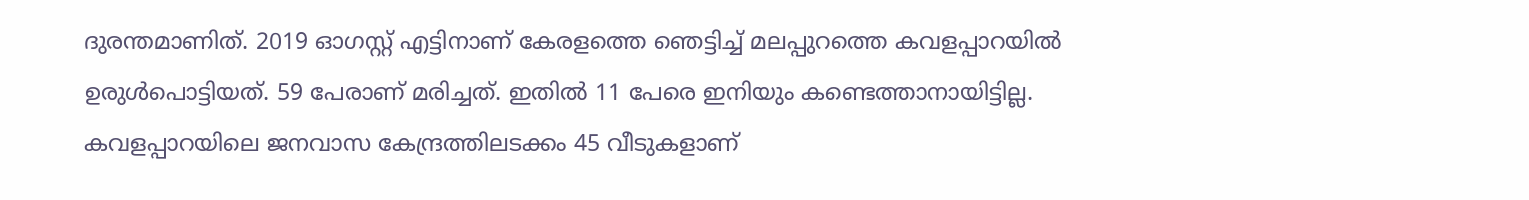ദുരന്തമാണിത്. 2019 ഓഗസ്റ്റ് എട്ടിനാണ് കേരളത്തെ ഞെട്ടിച്ച് മലപ്പുറത്തെ കവളപ്പാറയിൽ ഉരുൾപൊട്ടിയത്. 59 പേരാണ് മരിച്ചത്. ഇതിൽ 11 പേരെ ഇനിയും കണ്ടെത്താനായിട്ടില്ല. കവളപ്പാറയിലെ ജനവാസ കേന്ദ്രത്തിലടക്കം 45 വീടുകളാണ്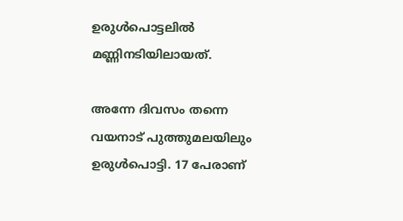ഉരുൾപൊട്ടലിൽ മണ്ണിനടിയിലായത്.

അന്നേ ദിവസം തന്നെ വയനാട് പുത്തുമലയിലും ഉരുൾപൊട്ടി. 17 പേരാണ്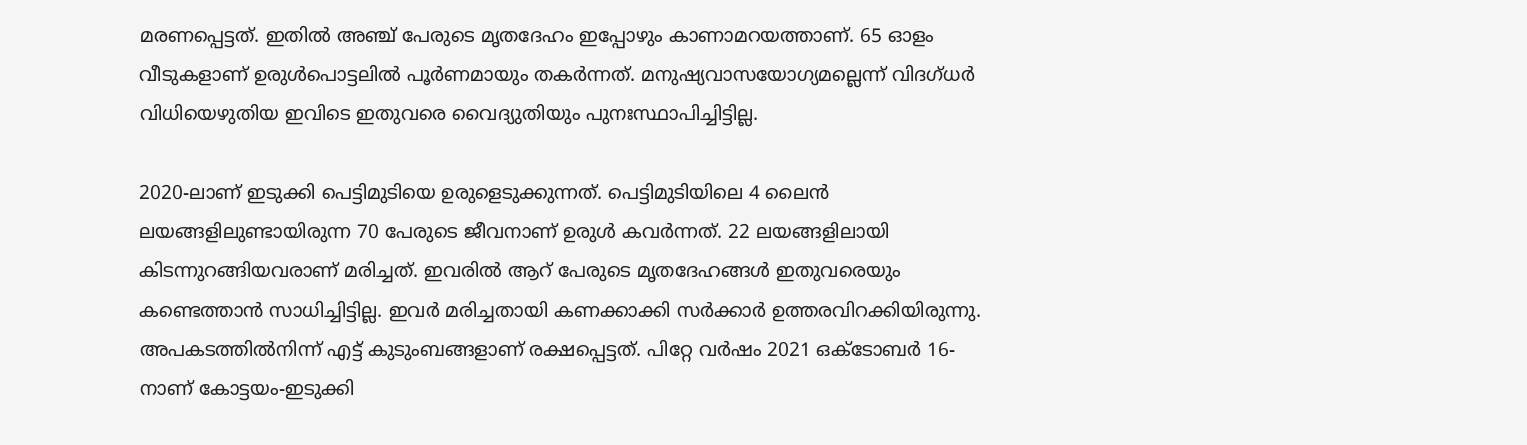മരണപ്പെട്ടത്. ഇതിൽ അഞ്ച് പേരുടെ മൃതദേഹം ഇപ്പോഴും കാണാമറയത്താണ്. 65 ഓളം വീടുകളാണ് ഉരുൾപൊട്ടലിൽ പൂർണമായും തകർന്നത്. മനുഷ്യവാസയോഗ്യമല്ലെന്ന് വിദഗ്ധർ വിധിയെഴുതിയ ഇവിടെ ഇതുവരെ വൈദ്യുതിയും പുനഃസ്ഥാപിച്ചിട്ടില്ല.

2020-ലാണ് ഇടുക്കി പെട്ടിമുടിയെ ഉരുളെടുക്കുന്നത്. പെട്ടിമുടിയിലെ 4 ലൈൻ ലയങ്ങളിലുണ്ടായിരുന്ന 70 പേരുടെ ജീവനാണ് ഉരുൾ കവർന്നത്. 22 ലയങ്ങളിലായി കിടന്നുറങ്ങിയവരാണ് മരിച്ചത്. ഇവരിൽ ആറ് പേരുടെ മൃതദേഹങ്ങൾ ഇതുവരെയും കണ്ടെത്താൻ സാധിച്ചിട്ടില്ല. ഇവർ മരിച്ചതായി കണക്കാക്കി സർക്കാർ ഉത്തരവിറക്കിയിരുന്നു. അപകടത്തിൽനിന്ന് എട്ട് കുടുംബങ്ങളാണ് രക്ഷപ്പെട്ടത്. പിറ്റേ വർഷം 2021 ഒക്ടോബർ 16-നാണ് കോട്ടയം-ഇടുക്കി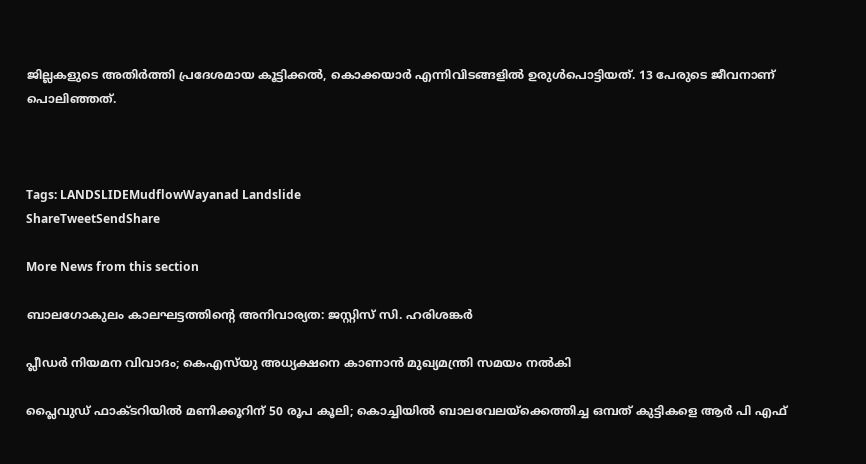ജില്ലകളുടെ അതിർത്തി പ്രദേശമായ കൂട്ടിക്കൽ, കൊക്കയാർ എന്നിവിടങ്ങളിൽ ഉരുൾപൊട്ടിയത്. 13 പേരുടെ ജീവനാണ് പൊലിഞ്ഞത്.



Tags: LANDSLIDEMudflowWayanad Landslide
ShareTweetSendShare

More News from this section

ബാലഗോകുലം കാലഘട്ടത്തിന്റെ അനിവാര്യത: ജസ്റ്റിസ് സി. ഹരിശങ്കര്‍

പ്ലീഡർ നിയമന വിവാദം; കെഎസ്‌യു അധ്യക്ഷനെ കാണാൻ മുഖ്യമന്ത്രി സമയം നൽകി

പ്ലൈവുഡ് ഫാക്ടറിയിൽ മണിക്കൂറിന് 50 രൂപ കൂലി; കൊച്ചിയിൽ ബാലവേലയ്‌ക്കെത്തിച്ച ഒമ്പത് കുട്ടികളെ ആർ പി എഫ്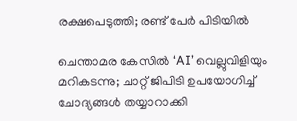രക്ഷപെടുത്തി; രണ്ട് പേർ പിടിയിൽ

ചെന്താമര കേസിൽ ‘AI’ വെല്ലുവിളിയും മറികടന്നു; ചാറ്റ് ജിപിടി ഉപയോഗിച്ച് ചോദ്യങ്ങൾ തയ്യാറാക്കി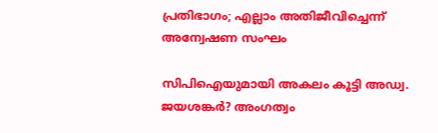പ്രതിഭാഗം; എല്ലാം അതിജീവിച്ചെന്ന് അന്വേഷണ സംഘം

സിപിഐയുമായി അകലം കൂട്ടി അഡ്വ. ജയശങ്കർ? അംഗത്വം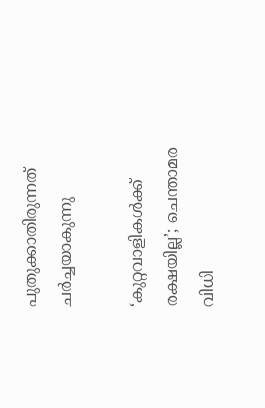പുതുക്കാതിരുന്നത് ചർച്ചയാകുന്നു

‘കുറ്റവാളികൾക്ക് രക്ഷയില്ല’; ചെന്താമര വിധി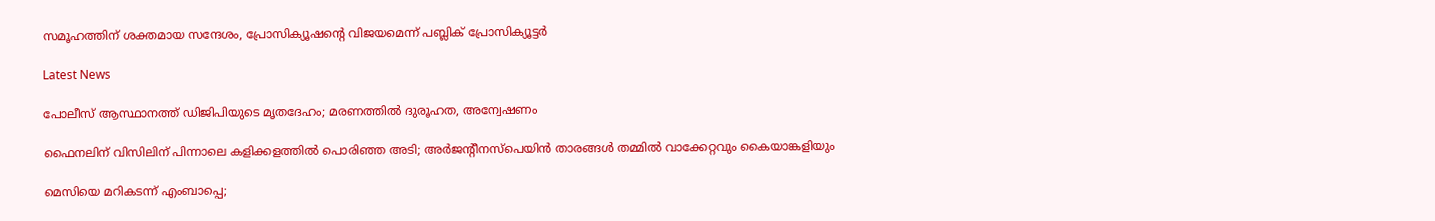സമൂഹത്തിന് ശക്തമായ സന്ദേശം, പ്രോസിക്യൂഷന്റെ വിജയമെന്ന് പബ്ലിക് പ്രോസിക്യൂട്ടർ

Latest News

പോലീസ് ആസ്ഥാനത്ത് ഡിജിപിയുടെ മൃതദേഹം; മരണത്തിൽ ദുരൂഹത, അന്വേഷണം

ഫൈനലിന് വിസിലിന് പിന്നാലെ കളിക്കളത്തില്‍ പൊരിഞ്ഞ അടി; അര്‍ജന്റീനസ്‌പെയിന്‍ താരങ്ങള്‍ തമ്മില്‍ വാക്കേറ്റവും കൈയാങ്കളിയും

മെസിയെ മറികടന്ന് എംബാപ്പെ;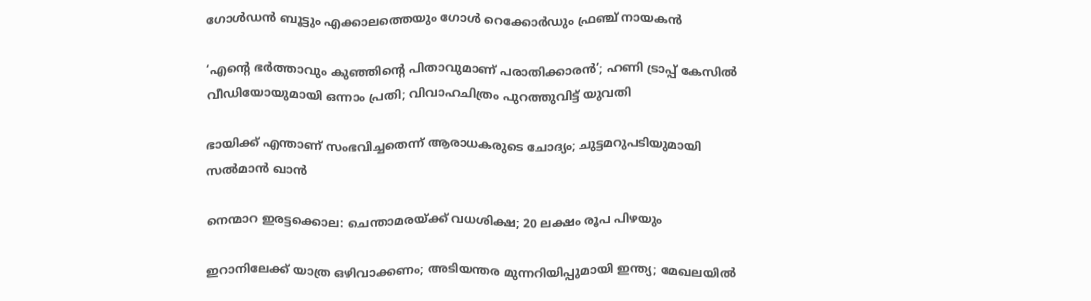ഗോള്‍ഡന്‍ ബൂട്ടും എക്കാലത്തെയും ഗോള്‍ റെക്കോര്‍ഡും ഫ്രഞ്ച് നായകന്‍

‘എന്റെ ഭർത്താവും കുഞ്ഞിന്റെ പിതാവുമാണ് പരാതിക്കാരൻ’; ഹണി ട്രാപ്പ് കേസിൽ വീഡിയോയുമായി ഒന്നാം പ്രതി; വിവാഹചിത്രം പുറത്തുവിട്ട് യുവതി

ഭായിക്ക് എന്താണ് സംഭവിച്ചതെന്ന് ആരാധകരുടെ ചോദ്യം; ചുട്ടമറുപടിയുമായി സൽമാൻ ഖാൻ

നെന്മാറ ഇരട്ടക്കൊല: ചെന്താമരയ്‌ക്ക് വധശിക്ഷ; 20 ലക്ഷം രൂപ പിഴയും

ഇറാനിലേക്ക് യാത്ര ഒഴിവാക്കണം; അടിയന്തര മുന്നറിയിപ്പുമായി ഇന്ത്യ; മേഖലയിൽ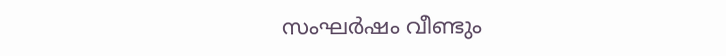സംഘർഷം വീണ്ടും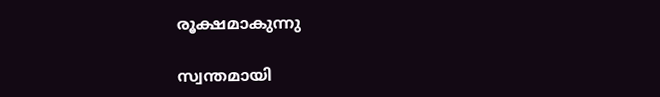രൂക്ഷമാകുന്നു

സ്വന്തമായി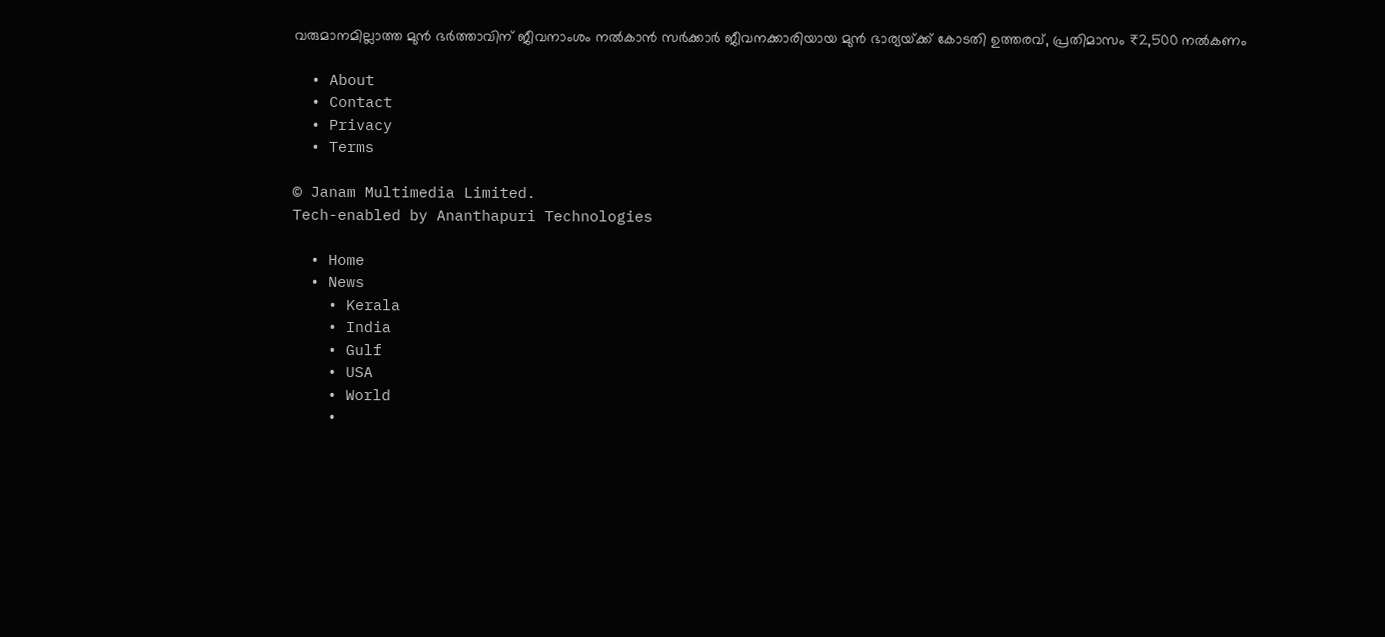വരുമാനമില്ലാത്ത മുൻ ഭർത്താവിന് ജീവനാംശം നൽകാൻ സർക്കാർ ജീവനക്കാരിയായ മുൻ ഭാര്യയ്‌ക്ക് കോടതി ഉത്തരവ്, പ്രതിമാസം ₹2,500 നൽകണം

  • About
  • Contact
  • Privacy
  • Terms

© Janam Multimedia Limited.
Tech-enabled by Ananthapuri Technologies

  • Home
  • News
    • Kerala
    • India
    • Gulf
    • USA
    • World
    •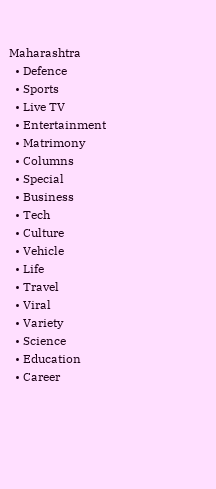Maharashtra
  • Defence
  • Sports
  • Live TV
  • Entertainment
  • Matrimony
  • Columns
  • Special
  • Business
  • Tech
  • Culture
  • Vehicle
  • Life
  • Travel
  • Viral
  • Variety
  • Science
  • Education
  • Career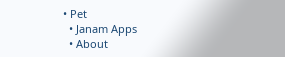• Pet
  • Janam Apps
  • About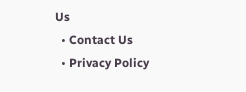Us
  • Contact Us
  • Privacy Policy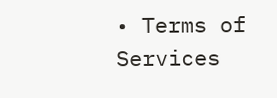• Terms of Services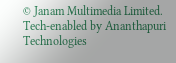© Janam Multimedia Limited.
Tech-enabled by Ananthapuri Technologies